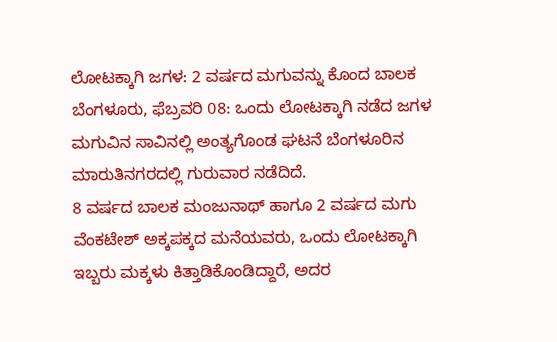ಲೋಟಕ್ಕಾಗಿ ಜಗಳ: 2 ವರ್ಷದ ಮಗುವನ್ನು ಕೊಂದ ಬಾಲಕ
ಬೆಂಗಳೂರು, ಫೆಬ್ರವರಿ 08: ಒಂದು ಲೋಟಕ್ಕಾಗಿ ನಡೆದ ಜಗಳ ಮಗುವಿನ ಸಾವಿನಲ್ಲಿ ಅಂತ್ಯಗೊಂಡ ಘಟನೆ ಬೆಂಗಳೂರಿನ ಮಾರುತಿನಗರದಲ್ಲಿ ಗುರುವಾರ ನಡೆದಿದೆ.
8 ವರ್ಷದ ಬಾಲಕ ಮಂಜುನಾಥ್ ಹಾಗೂ 2 ವರ್ಷದ ಮಗು ವೆಂಕಟೇಶ್ ಅಕ್ಕಪಕ್ಕದ ಮನೆಯವರು, ಒಂದು ಲೋಟಕ್ಕಾಗಿ ಇಬ್ಬರು ಮಕ್ಕಳು ಕಿತ್ತಾಡಿಕೊಂಡಿದ್ದಾರೆ, ಅದರ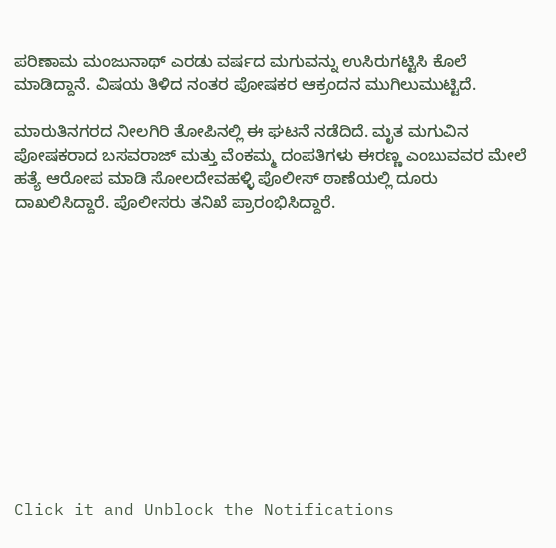ಪರಿಣಾಮ ಮಂಜುನಾಥ್ ಎರಡು ವರ್ಷದ ಮಗುವನ್ನು ಉಸಿರುಗಟ್ಟಿಸಿ ಕೊಲೆ ಮಾಡಿದ್ದಾನೆ. ವಿಷಯ ತಿಳಿದ ನಂತರ ಪೋಷಕರ ಆಕ್ರಂದನ ಮುಗಿಲುಮುಟ್ಟಿದೆ.

ಮಾರುತಿನಗರದ ನೀಲಗಿರಿ ತೋಪಿನಲ್ಲಿ ಈ ಘಟನೆ ನಡೆದಿದೆ. ಮೃತ ಮಗುವಿನ ಪೋಷಕರಾದ ಬಸವರಾಜ್ ಮತ್ತು ವೆಂಕಮ್ಮ ದಂಪತಿಗಳು ಈರಣ್ಣ ಎಂಬುವವರ ಮೇಲೆ ಹತ್ಯೆ ಆರೋಪ ಮಾಡಿ ಸೋಲದೇವಹಳ್ಳಿ ಪೊಲೀಸ್ ಠಾಣೆಯಲ್ಲಿ ದೂರು ದಾಖಲಿಸಿದ್ದಾರೆ. ಪೊಲೀಸರು ತನಿಖೆ ಪ್ರಾರಂಭಿಸಿದ್ದಾರೆ.












Click it and Unblock the Notifications